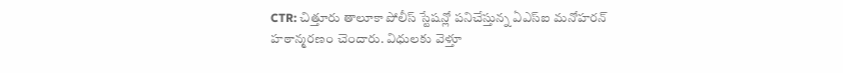CTR: చిత్తూరు తాలూకా పోలీస్ స్టేషన్లో పనిచేస్తున్న ఏఎస్ఐ మనోహరన్ హఠాన్మరణం చెందారు. విధులకు వెళ్తూ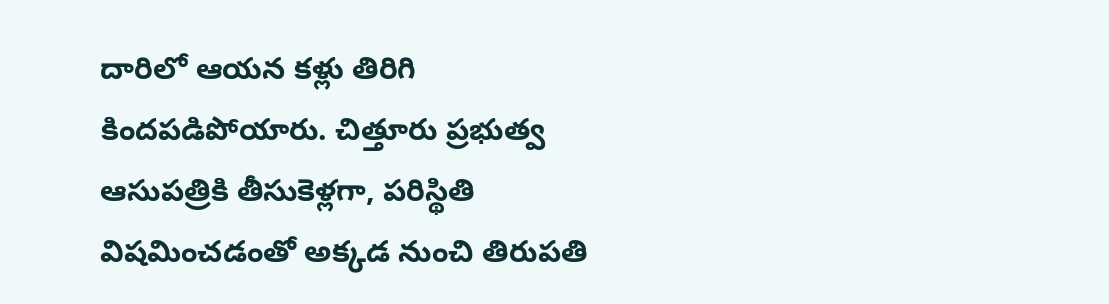దారిలో ఆయన కళ్లు తిరిగి కిందపడిపోయారు. చిత్తూరు ప్రభుత్వ ఆసుపత్రికి తీసుకెళ్లగా, పరిస్థితి విషమించడంతో అక్కడ నుంచి తిరుపతి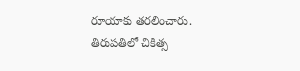రూయాకు తరలించారు. తిరుపతిలో చికిత్స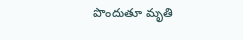పొందుతూ మృతి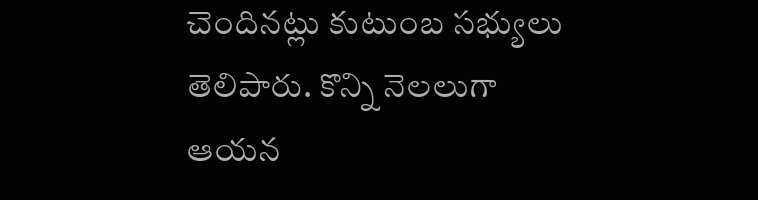చెందినట్లు కుటుంబ సభ్యులు తెలిపారు. కొన్ని నెలలుగా ఆయన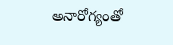అనారోగ్యంతో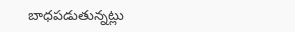బాధపడుతున్నట్లు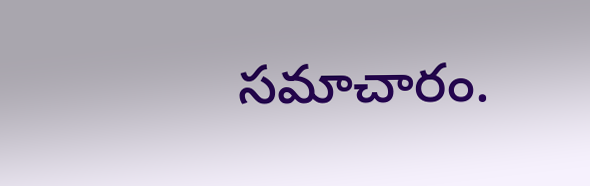సమాచారం.